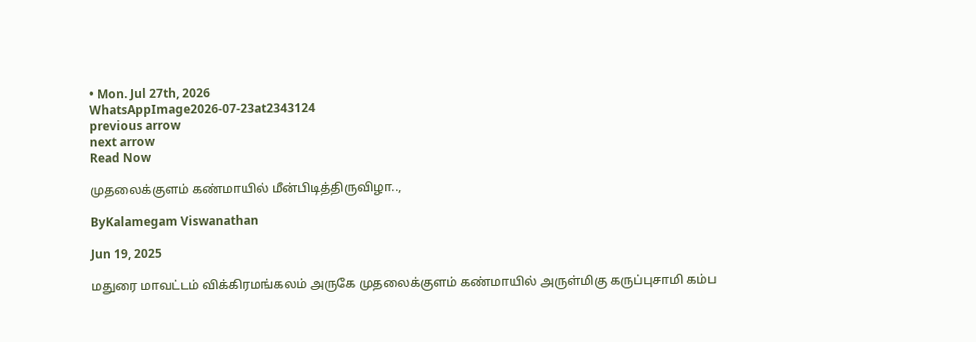• Mon. Jul 27th, 2026
WhatsAppImage2026-07-23at2343124
previous arrow
next arrow
Read Now

முதலைக்குளம் கண்மாயில் மீன்பிடித்திருவிழா..,

ByKalamegam Viswanathan

Jun 19, 2025

மதுரை மாவட்டம் விக்கிரமங்கலம் அருகே முதலைக்குளம் கண்மாயில் அருள்மிகு கருப்புசாமி கம்ப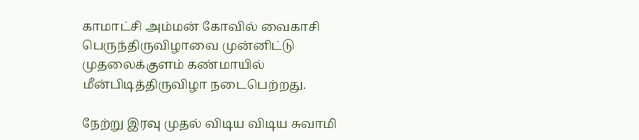காமாட்சி அம்மன் கோவில் வைகாசி பெருந்திருவிழாவை முன்னிட்டு முதலைக்குளம் கண்மாயில் மீன்பிடித்திருவிழா நடைபெற்றது.

நேற்று இரவு முதல் விடிய விடிய சுவாமி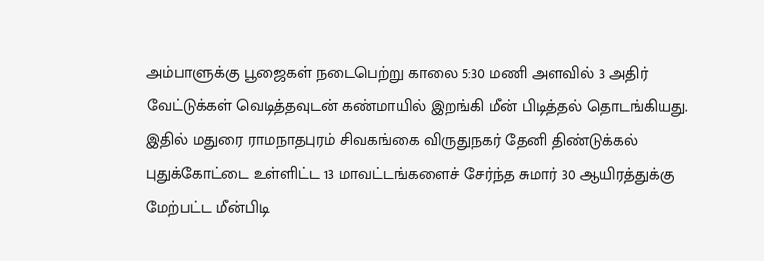அம்பாளுக்கு பூஜைகள் நடைபெற்று காலை 5:30 மணி அளவில் 3 அதிர் வேட்டுக்கள் வெடித்தவுடன் கண்மாயில் இறங்கி மீன் பிடித்தல் தொடங்கியது. இதில் மதுரை ராமநாதபுரம் சிவகங்கை விருதுநகர் தேனி திண்டுக்கல் புதுக்கோட்டை உள்ளிட்ட 13 மாவட்டங்களைச் சேர்ந்த சுமார் 30 ஆயிரத்துக்கு மேற்பட்ட மீன்பிடி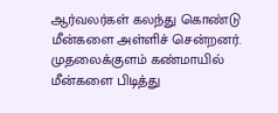ஆர்வலர்கள் கலந்து கொண்டு மீன்களை அள்ளிச் சென்றனர். முதலைக்குளம் கண்மாயில் மீன்களை பிடித்து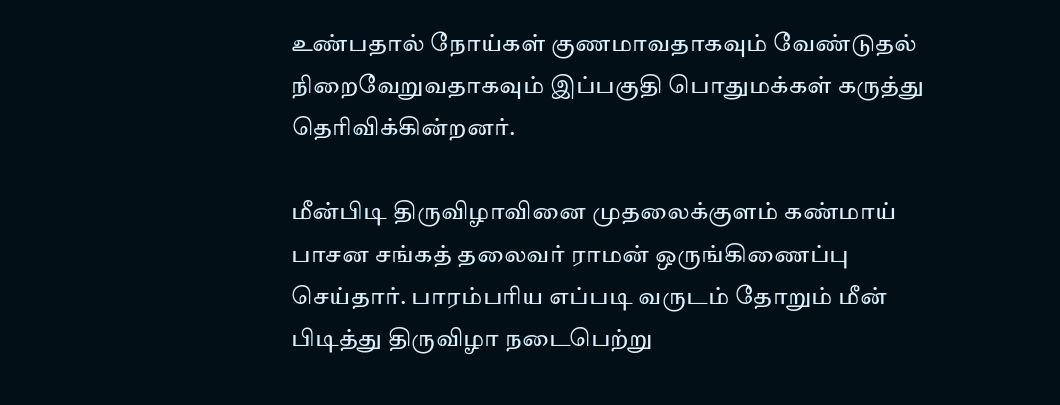உண்பதால் நோய்கள் குணமாவதாகவும் வேண்டுதல் நிறைவேறுவதாகவும் இப்பகுதி பொதுமக்கள் கருத்து தெரிவிக்கின்றனர்.

மீன்பிடி திருவிழாவினை முதலைக்குளம் கண்மாய் பாசன சங்கத் தலைவர் ராமன் ஒருங்கிணைப்பு செய்தார். பாரம்பரிய எப்படி வருடம் தோறும் மீன் பிடித்து திருவிழா நடைபெற்று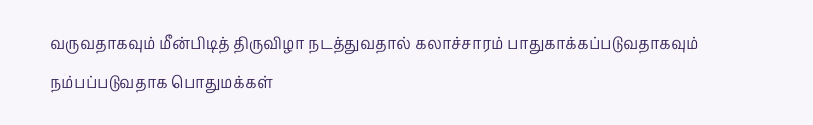வருவதாகவும் மீன்பிடித் திருவிழா நடத்துவதால் கலாச்சாரம் பாதுகாக்கப்படுவதாகவும் நம்பப்படுவதாக பொதுமக்கள்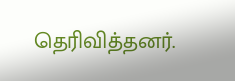தெரிவித்தனர்.